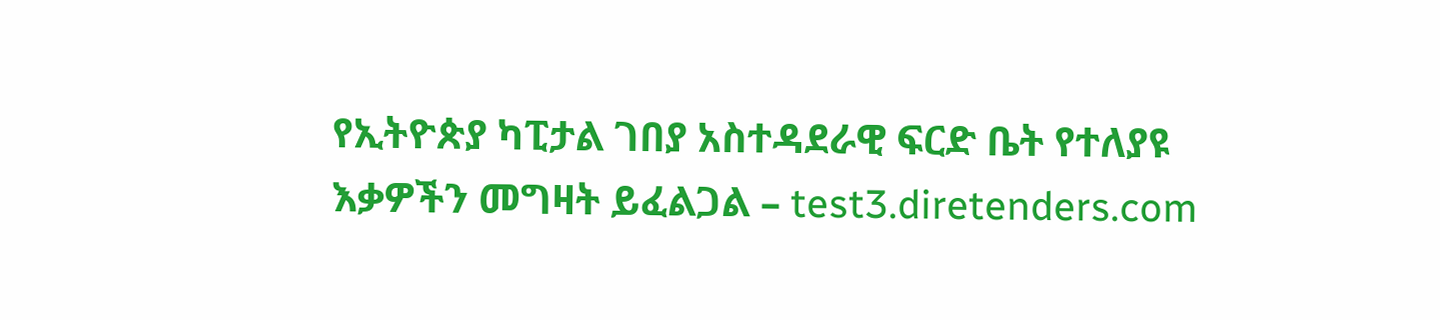የኢትዮጵያ ካፒታል ገበያ አስተዳደራዊ ፍርድ ቤት የተለያዩ እቃዎችን መግዛት ይፈልጋል – test3.diretenders.com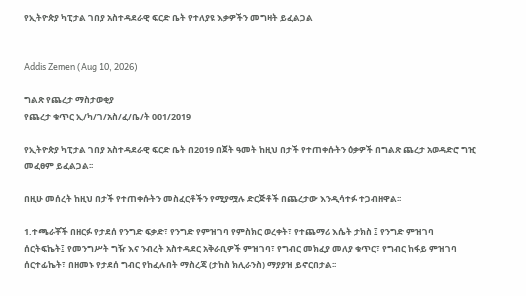የኢትዮጵያ ካፒታል ገበያ አስተዳደራዊ ፍርድ ቤት የተለያዩ እቃዎችን መግዛት ይፈልጋል


Addis Zemen (Aug 10, 2026)

ግልጽ የጨረታ ማስታወቂያ
የጨረታ ቁጥር ኢ/ካ/ገ/አስ/ፈ/ቤ/ት 001/2019

የኢትዮጵያ ካፒታል ገበያ አስተዳደራዊ ፍርድ ቤት በ2019 በጀት ዓመት ከዚህ በታች የተጠቀሱትን ዕቃዎች በግልጽ ጨረታ አወዳድሮ ግዢ መፈፀም ይፈልጋል፡፡

በዚሁ መሰረት ከዚህ በታች የተጠቀሱትን መስፈርቶችን የሚያሟሉ ድርጅቶች በጨረታው እንዲሳተፉ ተጋብዘዋል፡፡

1.ተጫራቾች በዘርፉ የታደሰ የንግድ ፍቃድ፣ የንግድ የምዝገባ የምስክር ወረቀት፣ የተጨማሪ እሴት ታክስ ፤ የንግድ ምዝገባ ሰርትፍኬት፤ የመንግሥት ግዥ እና ንብረት አስተዳደር አቅራቢዎች ምዝገባ፣ የግብር መክፈያ መለያ ቁጥር፣ የግብር ከፋይ ምዝገባ ሰርተፊኬት፣ በዘመኑ የታደሰ ግብር የከፈሉበት ማስረጃ (ታከስ ክሊራንስ) ማያያዝ ይኖርበታል፡፡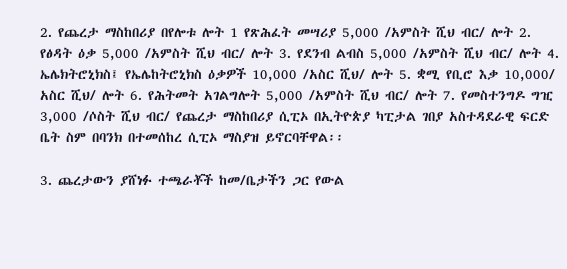2. የጨረታ ማስከበሪያ በየሎቱ ሎት 1 የጽሕፈት መሣሪያ 5,000 /አምስት ሺህ ብር/ ሎት 2. የፅዳት ዕቃ 5,000 /አምስት ሺህ ብር/ ሎት 3. የደንብ ልብስ 5,000 /አምስት ሺህ ብር/ ሎት 4. ኤሌክትሮኒክስ፤ የኤሌከትሮኒክስ ዕቃዎች 10,000 /አስር ሺህ/ ሎት 5. ቋሚ የቢሮ እቃ 10,000/ አስር ሺህ/ ሎት 6. የሕትመት አገልግሎት 5,000 /አምስት ሺህ ብር/ ሎት 7. የመስተንግዶ ግዢ 3,000 /ሶስት ሺህ ብር/ የጨረታ ማስከበሪያ ሲፒኦ በኢትዮጵያ ካፒታል ገበያ አስተዳደራዊ ፍርድ ቤት ስም በባንክ በተመሰከረ ሲፒኦ ማስያዝ ይኖርባቸዋል፡፡

3. ጨረታውን ያሸነፉ ተጫራቾች ከመ/ቤታችን ጋር የውል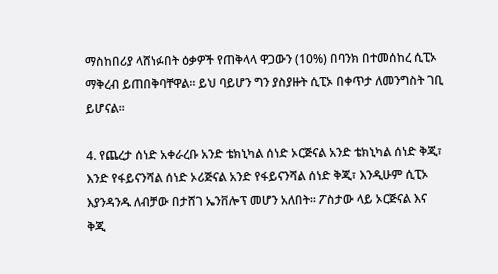ማስከበሪያ ላሸነፉበት ዕቃዎች የጠቅላላ ዋጋውን (10%) በባንክ በተመሰከረ ሲፒኦ ማቅረብ ይጠበቅባቸዋል፡፡ ይህ ባይሆን ግን ያስያዙት ሲፒኦ በቀጥታ ለመንግስት ገቢ ይሆናል፡፡

4. የጨረታ ሰነድ አቀራረቡ አንድ ቴክኒካል ሰነድ ኦርጅናል አንድ ቴክኒካል ሰነድ ቅጂ፣ እንድ የፋይናንሻል ሰነድ ኦሪጅናል አንድ የፋይናንሻል ሰነድ ቅጂ፣ እንዲሁም ሲፒኦ እያንዳንዱ ለብቻው በታሸገ ኤንቨሎፕ መሆን አለበት፡፡ ፖስታው ላይ ኦርጅናል እና ቅጂ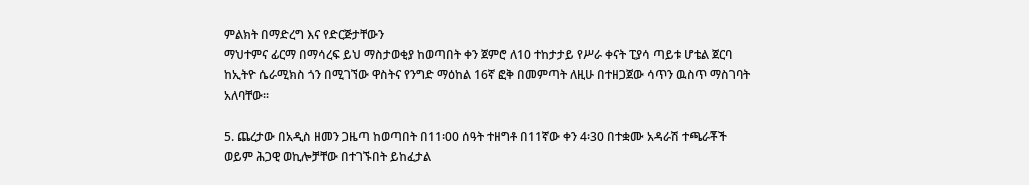ምልክት በማድረግ እና የድርጅታቸውን
ማህተምና ፊርማ በማሳረፍ ይህ ማስታወቂያ ከወጣበት ቀን ጀምሮ ለ10 ተከታታይ የሥራ ቀናት ፒያሳ ጣይቱ ሆቴል ጀርባ ከኢትዮ ሴራሚክስ ጎን በሚገኘው ዋስትና የንግድ ማዕከል 16ኛ ፎቅ በመምጣት ለዚሁ በተዘጋጀው ሳጥን ዉስጥ ማስገባት አለባቸው፡፡

5. ጨረታው በአዲስ ዘመን ጋዜጣ ከወጣበት በ11፡00 ሰዓት ተዘግቶ በ11ኛው ቀን 4፡30 በተቋሙ አዳራሽ ተጫራቾች ወይም ሕጋዊ ወኪሎቻቸው በተገኙበት ይከፈታል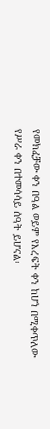የመክፈቻው ቀን በዓል ወይም የእረፍት ቀን ከሆነ በሚቀጥለው የሥራ ቀን በተመሳሳይ ሰዓት ይሆናል፡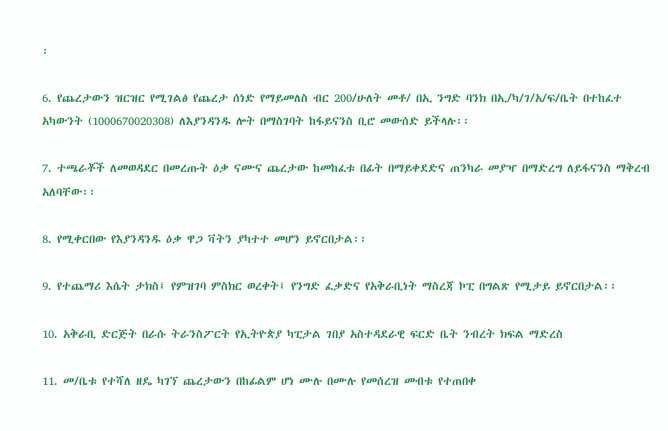፡

6. የጨረታውን ዝርዝር የሚገልፅ የጨረታ ሰነድ የማይመለስ ብር 200/ሁለት መቶ/ በኢ ንግድ ባንክ በኢ/ካ/ገ/አ/ፍ/ቤት በተከፈተ አካውንት (1000670020308) ለእያንዳንዱ ሎት በማስገባት ከፋይናንስ ቢሮ መውሰድ ይችላሉ፡፡

7. ተጫራቾች ለመወዳደር በመረጡት ዕቃ ናሙና ጨረታው ከመከፈቱ በፊት በማይቀደድና ጠንካራ መያዣ በማድረግ ለይፋናንስ ማቅረብ አለባቸው፡፡

8. የሚቀርበው የእያንዳንዱ ዕቃ ዋጋ ቫትን ያካተተ መሆን ይኖርበታል፡፡

9. የተጨማሪ እሴት ታክስ፤ የምዝገባ ምስክር ወረቀት፤ የንግድ ፈቃድና የአቅራቢነት ማስረጃ ኮፒ በግልጽ የሚታይ ይኖርበታል፡፡

10. አቅራቢ ድርጅት በራሱ ትራንስፖርት የኢትዮጵያ ካፒታል ገበያ አስተዳደራዊ ፍርድ ቤት ንብረት ክፍል ማድረስ

11. መ/ቤቱ የተሻለ ዘዴ ካገኘ ጨረታውን በከፊልም ሆነ ሙሉ በሙሉ የመሰረዝ መብቱ የተጠበቀ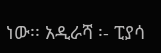ነው፡፡ አዲራሻ ፡- ፒያሳ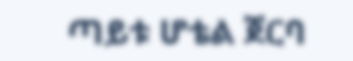ጣይቱ ሆቴል ጀርባ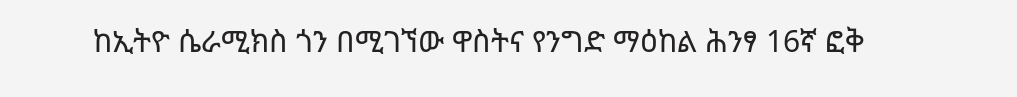ከኢትዮ ሴራሚክስ ጎን በሚገኘው ዋስትና የንግድ ማዕከል ሕንፃ 16ኛ ፎቅ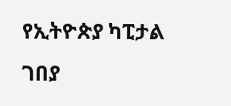የኢትዮጵያ ካፒታል ገበያ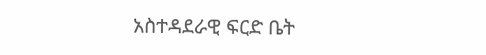አስተዳደራዊ ፍርድ ቤት